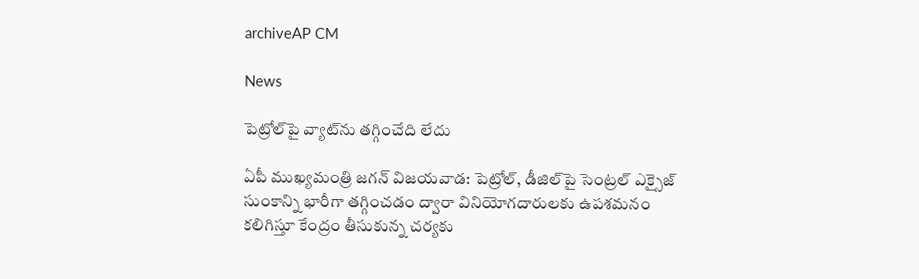archiveAP CM

News

పెట్రోల్‌పై వ్యాట్‌ను తగ్గించేది లేదు

ఏపీ ముఖ్యమంత్రి జగన్‌ విజయవాడ: పెట్రోల్‌, డీజిల్‌పై సెంట్రల్‌ ఎక్సైజ్‌ సుంకాన్ని భారీగా తగ్గించడం ద్వారా వినియోగదారులకు ఉపశమనం కలిగిస్తూ కేంద్రం తీసుకున్న చర్యకు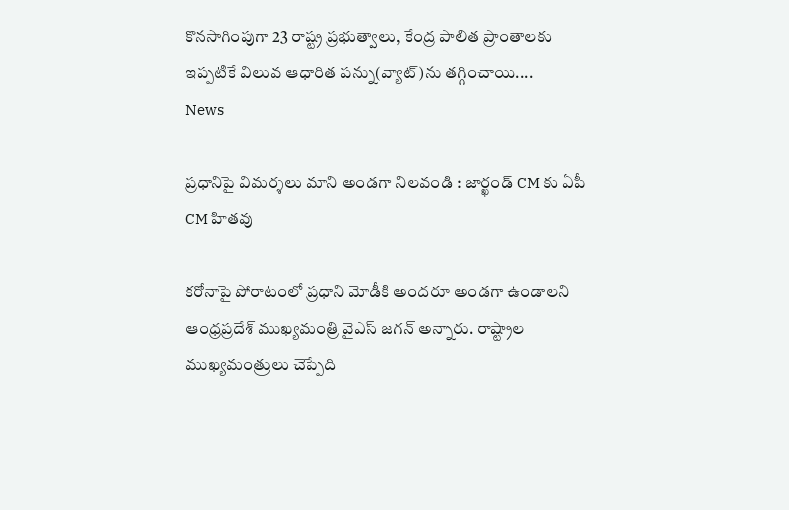కొనసాగింపుగా 23 రాష్ట్ర ప్రభుత్వాలు, కేంద్ర పాలిత ప్రాంతాలకు ఇప్పటికే విలువ ఆధారిత పన్ను(వ్యాట్‌)ను తగ్గించాయి....
News

ప్రధానిపై విమర్శలు మాని అండగా నిలవండి : జార్ఖండ్ CM కు ఏపీ CM హితవు

కరోనాపై పోరాటంలో ప్రధాని మోడీకి అందరూ అండగా ఉండాలని ఆంధ్రప్రదేశ్‌ ముఖ్యమంత్రి వైఎస్‌ జగన్‌ అన్నారు. రాష్ట్రాల ముఖ్యమంత్రులు చెప్పేది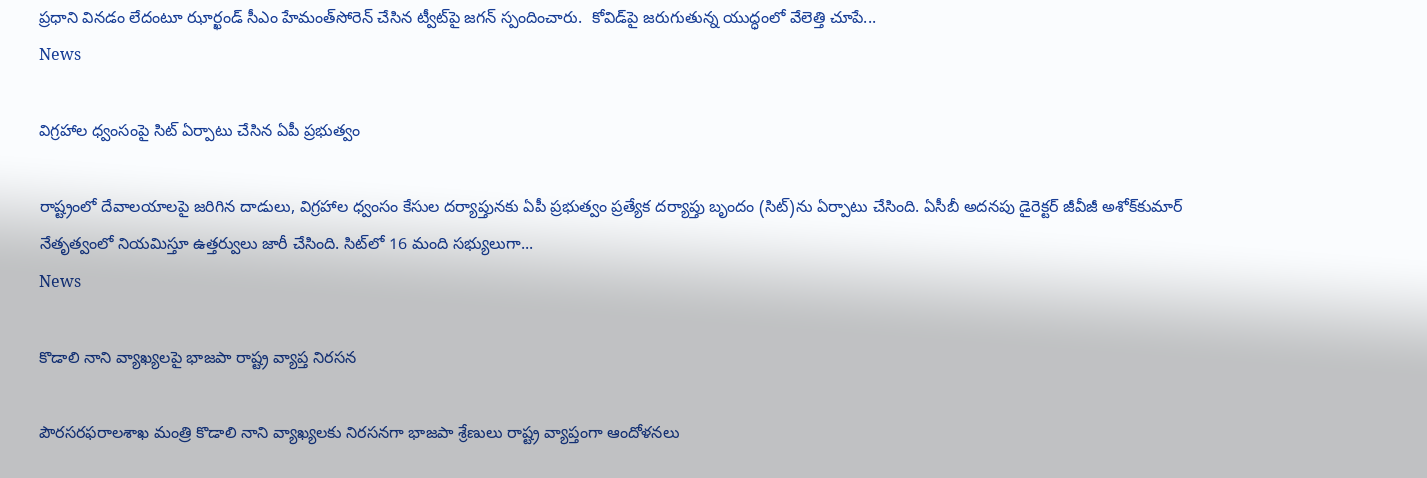ప్రధాని వినడం లేదంటూ ఝార్ఖండ్‌ సీఎం హేమంత్‌సోరెన్‌ చేసిన ట్వీట్‌పై జగన్‌ స్పందించారు.  కోవిడ్‌పై జరుగుతున్న యుద్ధంలో వేలెత్తి చూపే...
News

విగ్రహాల ధ్వంసంపై సిట్‌ ఏర్పాటు చేసిన ఏపీ ప్రభుత్వం

రాష్ట్రంలో దేవాలయాలపై జరిగిన దాడులు, విగ్రహాల ధ్వంసం కేసుల దర్యాప్తునకు ఏపీ ప్రభుత్వం ప్రత్యేక దర్యాప్తు బృందం (సిట్‌)ను ఏర్పాటు చేసింది. ఏసీబీ అదనపు డైరెక్టర్‌ జీవీజీ అశోక్‌కుమార్‌ నేతృత్వంలో నియమిస్తూ ఉత్తర్వులు జారీ చేసింది. సిట్‌లో 16 మంది సభ్యులుగా...
News

కొడాలి నాని వ్యాఖ్యలపై భాజపా రాష్ట్ర వ్యాప్త నిరసన

పౌరసరఫరాలశాఖ మంత్రి కొడాలి నాని వ్యాఖ్యలకు నిరసనగా భాజపా శ్రేణులు రాష్ట్ర వ్యాప్తంగా ఆందోళనలు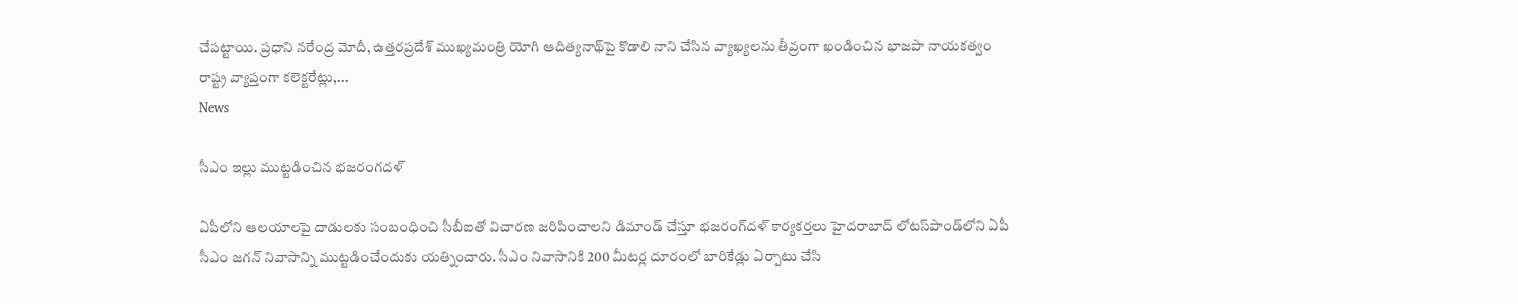చేపట్టాయి. ప్రధాని నరేంద్ర మోదీ, ఉత్తరప్రదేశ్‌ ముఖ్యమంత్రి యోగి ఆదిత్యనాథ్‌పై కొడాలి నాని చేసిన వ్యాఖ్యలను తీవ్రంగా ఖండించిన భాజపా నాయకత్వం రాష్ట్ర వ్యాప్తంగా కలెక్టరేట్లు,...
News

సీఎం ఇల్లు ముట్టడించిన భజరంగదళ్

ఏపీలోని ఆలయాలపై దాడులకు సంబంధించి సీబీఐతో విచారణ జరిపించాలని డిమాండ్‌ చేస్తూ భజరంగ్‌దళ్‌ కార్యకర్తలు హైదరాబాద్‌ లోటస్‌పాండ్‌లోని ఏపీ సీఎం జగన్‌ నివాసాన్ని ముట్టడించేందుకు యత్నించారు. సీఎం నివాసానికి 200 మీటర్ల దూరంలో బారికేడ్లు ఏర్పాటు చేసి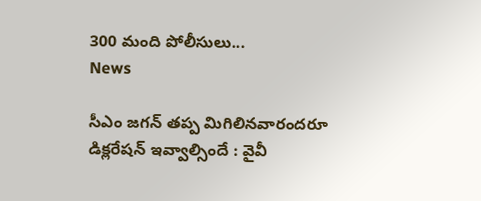300 మంది పోలీసులు...
News

సీఎం జగన్ తప్ప మిగిలినవారందరూ డిక్లరేషన్ ఇవ్వాల్సిందే : వైవీ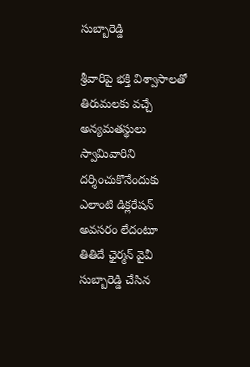సుబ్బారెడ్డి

శ్రీవారిపై భక్తి విశ్వాసాలతో తిరుమలకు వచ్చే అన్యమతస్థులు స్వామివారిని దర్శించుకొనేందుకు ఎలాంటి డిక్లరేషన్‌ అవసరం లేదంటూ తితిదే ఛైర్మన్‌ వైవీ సుబ్బారెడ్డి చేసిన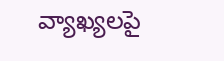వ్యాఖ్యలపై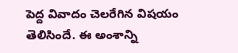పెద్ద వివాదం చెలరేగిన విషయం తెలిసిందే. ఈ అంశాన్ని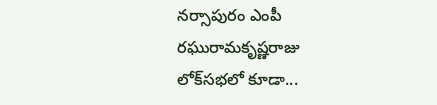నర్సాపురం ఎంపీ రఘురామకృష్ణరాజు లోక్‌సభలో కూడా...